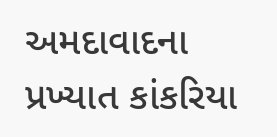અમદાવાદના પ્રખ્યાત કાંકરિયા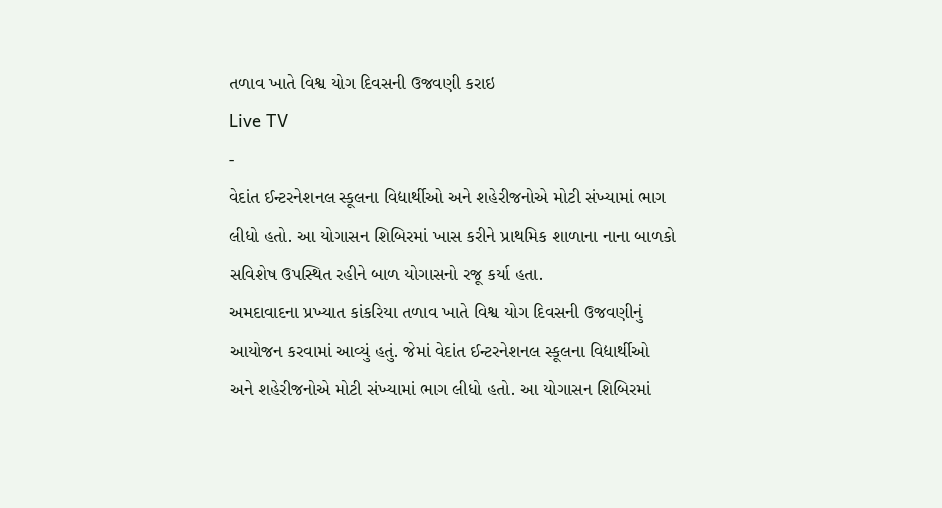તળાવ ખાતે વિશ્વ યોગ દિવસની ઉજવણી કરાઇ
Live TV
-
વેદાંત ઈન્ટરનેશનલ સ્કૂલના વિદ્યાર્થીઓ અને શહેરીજનોએ મોટી સંખ્યામાં ભાગ લીધો હતો. આ યોગાસન શિબિરમાં ખાસ કરીને પ્રાથમિક શાળાના નાના બાળકો સવિશેષ ઉપસ્થિત રહીને બાળ યોગાસનો રજૂ કર્યા હતા.
અમદાવાદના પ્રખ્યાત કાંકરિયા તળાવ ખાતે વિશ્વ યોગ દિવસની ઉજવણીનું આયોજન કરવામાં આવ્યું હતું. જેમાં વેદાંત ઈન્ટરનેશનલ સ્કૂલના વિદ્યાર્થીઓ અને શહેરીજનોએ મોટી સંખ્યામાં ભાગ લીધો હતો. આ યોગાસન શિબિરમાં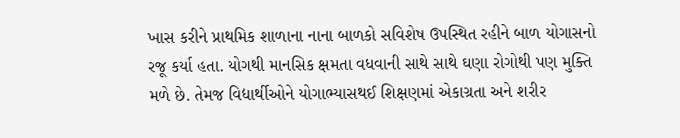ખાસ કરીને પ્રાથમિક શાળાના નાના બાળકો સવિશેષ ઉપસ્થિત રહીને બાળ યોગાસનો રજૂ કર્યા હતા. યોગથી માનસિક ક્ષમતા વધવાની સાથે સાથે ઘણા રોગોથી પણ મુક્તિ મળે છે. તેમજ વિદ્યાર્થીઓને યોગાભ્યાસથઈ શિક્ષણમાં એકાગ્રતા અને શરીર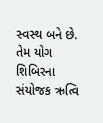સ્વસ્થ બને છે. તેમ યોગ શિબિરના સંયોજક ઋત્વિ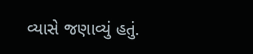વ્યાસે જણાવ્યું હતું.